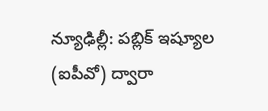న్యూఢిల్లీ: పబ్లిక్ ఇష్యూల (ఐపీవో) ద్వారా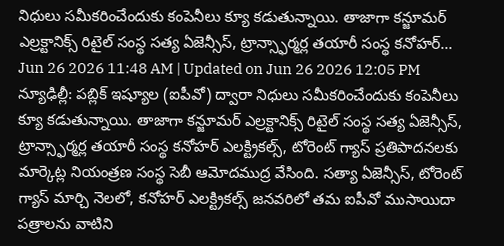నిధులు సమీకరించేందుకు కంపెనీలు క్యూ కడుతున్నాయి. తాజాగా కన్జూమర్ ఎల్రక్టానిక్స్ రిటైల్ సంస్థ సత్య ఏజెన్సీస్, ట్రాన్స్ఫార్మర్ల తయారీ సంస్థ కనోహర్...
Jun 26 2026 11:48 AM | Updated on Jun 26 2026 12:05 PM
న్యూఢిల్లీ: పబ్లిక్ ఇష్యూల (ఐపీవో) ద్వారా నిధులు సమీకరించేందుకు కంపెనీలు క్యూ కడుతున్నాయి. తాజాగా కన్జూమర్ ఎల్రక్టానిక్స్ రిటైల్ సంస్థ సత్య ఏజెన్సీస్, ట్రాన్స్ఫార్మర్ల తయారీ సంస్థ కనోహర్ ఎలక్ట్రికల్స్, టోరెంట్ గ్యాస్ ప్రతిపాదనలకు మార్కెట్ల నియంత్రణ సంస్థ సెబీ ఆమోదముద్ర వేసింది. సత్యా ఏజెన్సీస్, టోరెంట్ గ్యాస్ మార్చి నెలలో, కనోహర్ ఎలక్ట్రికల్స్ జనవరిలో తమ ఐపీవో ముసాయిదా పత్రాలను వాటిని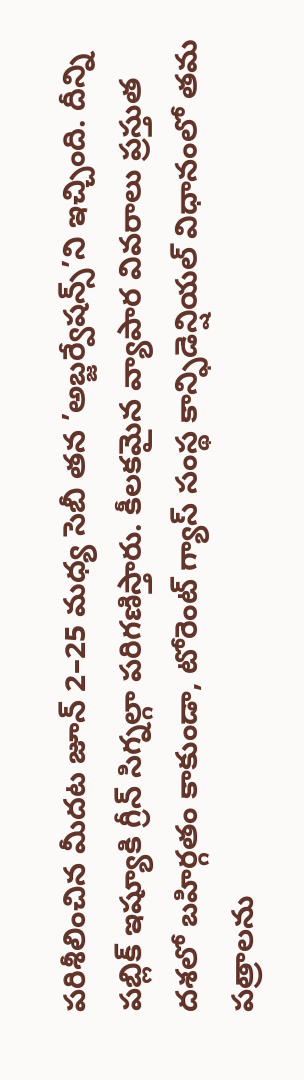పరిశీలించిన మీదట జూన్ 2–25 మధ్య సెబీ తన ’అబ్జర్వేషన్స్’ని ఇచ్చింది. దీన్ని పబ్లిక్ ఇష్యూకి గ్రీన్ సిగ్నల్గా పరిగణిస్తారు. కీలకమైన వ్యాపార వివరాలు ప్రస్తుత దశలో బహిర్గతం కాకుండా, టోరెంట్ గ్యాస్ సంస్థ కాన్ఫిడెన్షియల్ విధానంలో తమ పత్రాలను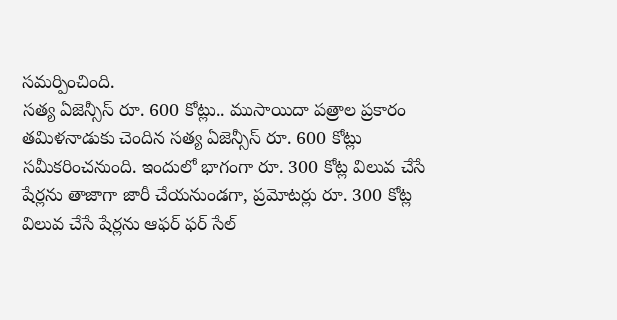సమర్పించింది.
సత్య ఏజెన్సీస్ రూ. 600 కోట్లు.. ముసాయిదా పత్రాల ప్రకారం తమిళనాడుకు చెందిన సత్య ఏజెన్సీస్ రూ. 600 కోట్లు సమీకరించనుంది. ఇందులో భాగంగా రూ. 300 కోట్ల విలువ చేసే షేర్లను తాజాగా జారీ చేయనుండగా, ప్రమోటర్లు రూ. 300 కోట్ల విలువ చేసే షేర్లను ఆఫర్ ఫర్ సేల్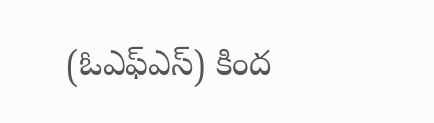(ఓఎఫ్ఎస్) కింద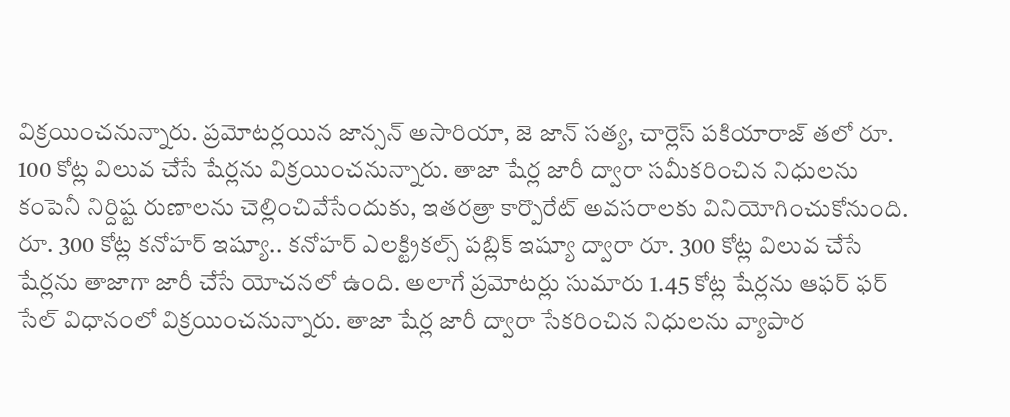విక్రయించనున్నారు. ప్రమోటర్లయిన జాన్సన్ అసారియా, జె జాన్ సత్య, చార్లెస్ పకియారాజ్ తలో రూ. 100 కోట్ల విలువ చేసే షేర్లను విక్రయించనున్నారు. తాజా షేర్ల జారీ ద్వారా సమీకరించిన నిధులను కంపెనీ నిర్దిష్ట రుణాలను చెల్లించివేసేందుకు, ఇతరత్రా కార్పొరేట్ అవసరాలకు వినియోగించుకోనుంది.
రూ. 300 కోట్ల కనోహర్ ఇష్యూ.. కనోహర్ ఎలక్ట్రికల్స్ పబ్లిక్ ఇష్యూ ద్వారా రూ. 300 కోట్ల విలువ చేసే షేర్లను తాజాగా జారీ చేసే యోచనలో ఉంది. అలాగే ప్రమోటర్లు సుమారు 1.45 కోట్ల షేర్లను ఆఫర్ ఫర్ సేల్ విధానంలో విక్రయించనున్నారు. తాజా షేర్ల జారీ ద్వారా సేకరించిన నిధులను వ్యాపార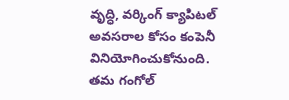వృద్ధి, వర్కింగ్ క్యాపిటల్ అవసరాల కోసం కంపెనీ వినియోగించుకోనుంది. తమ గంగోల్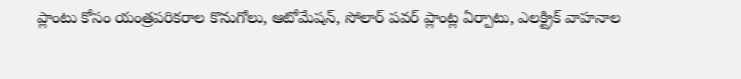ప్లాంటు కోసం యంత్రపరికరాల కొనుగోలు, ఆటోమేషన్, సోలార్ పవర్ ప్లాంట్ల ఏర్పాటు, ఎలక్ట్రిక్ వాహనాల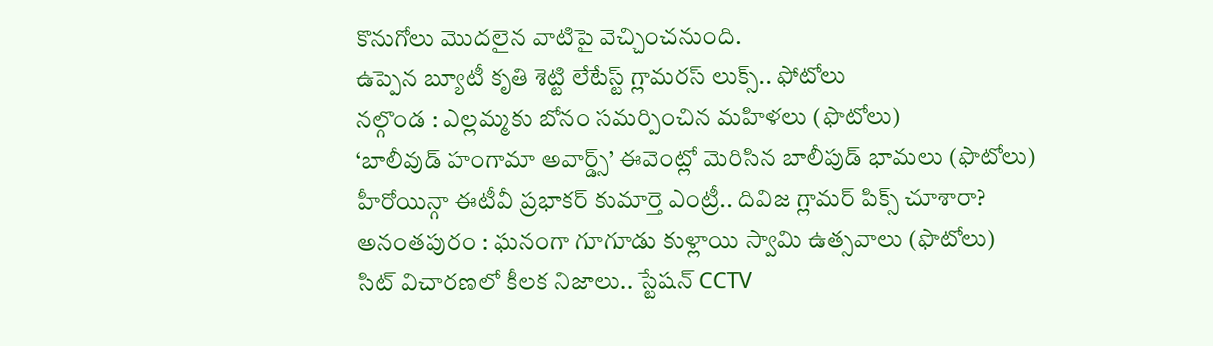కొనుగోలు మొదలైన వాటిపై వెచ్చించనుంది.
ఉప్పెన బ్యూటీ కృతి శెట్టి లేటేస్ట్ గ్లామరస్ లుక్స్.. ఫోటోలు
నల్గొండ : ఎల్లమ్మకు బోనం సమర్పించిన మహిళలు (ఫొటోలు)
‘బాలీవుడ్ హంగామా అవార్డ్స్’ ఈవెంట్లో మెరిసిన బాలీపుడ్ భామలు (ఫొటోలు)
హీరోయిన్గా ఈటీవీ ప్రభాకర్ కుమార్తె ఎంట్రీ.. దివిజ గ్లామర్ పిక్స్ చూశారా?
అనంతపురం : ఘనంగా గూగూడు కుళ్లాయి స్వామి ఉత్సవాలు (ఫొటోలు)
సిట్ విచారణలో కీలక నిజాలు.. స్టేషన్ CCTV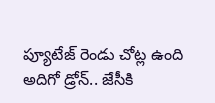ప్యూటేజ్ రెండు చోట్ల ఉంది
అదిగో డ్రోన్.. జేసీకి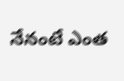నేనంటే ఎంత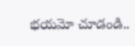భయమో చూడండి..